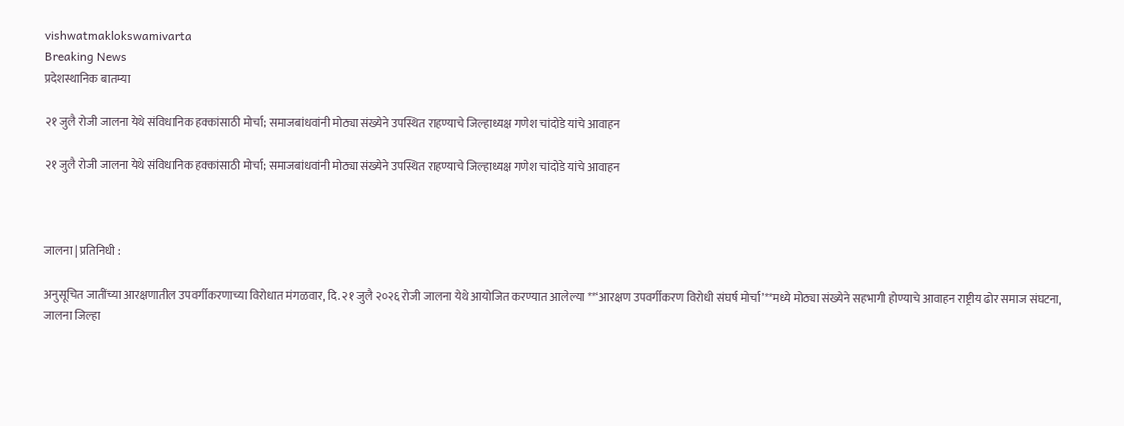vishwatmaklokswamivarta
Breaking News
प्रदेशस्थानिक बातम्या

२१ जुलै रोजी जालना येथे संविधानिक हक्कांसाठी मोर्चा; समाजबांधवांनी मोठ्या संख्येने उपस्थित राहण्याचे जिल्हाध्यक्ष गणेश चांदोडे यांचे आवाहन

२१ जुलै रोजी जालना येथे संविधानिक हक्कांसाठी मोर्चा; समाजबांधवांनी मोठ्या संख्येने उपस्थित राहण्याचे जिल्हाध्यक्ष गणेश चांदोडे यांचे आवाहन



जालना | प्रतिनिधी :

अनुसूचित जातींच्या आरक्षणातील उपवर्गीकरणाच्या विरोधात मंगळवार, दि. २१ जुलै २०२६ रोजी जालना येथे आयोजित करण्यात आलेल्या **‘आरक्षण उपवर्गीकरण विरोधी संघर्ष मोर्चा’**मध्ये मोठ्या संख्येने सहभागी होण्याचे आवाहन राष्ट्रीय ढोर समाज संघटना, जालना जिल्हा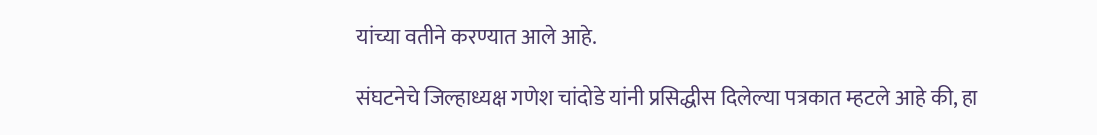यांच्या वतीने करण्यात आले आहे.

संघटनेचे जिल्हाध्यक्ष गणेश चांदोडे यांनी प्रसिद्धीस दिलेल्या पत्रकात म्हटले आहे की, हा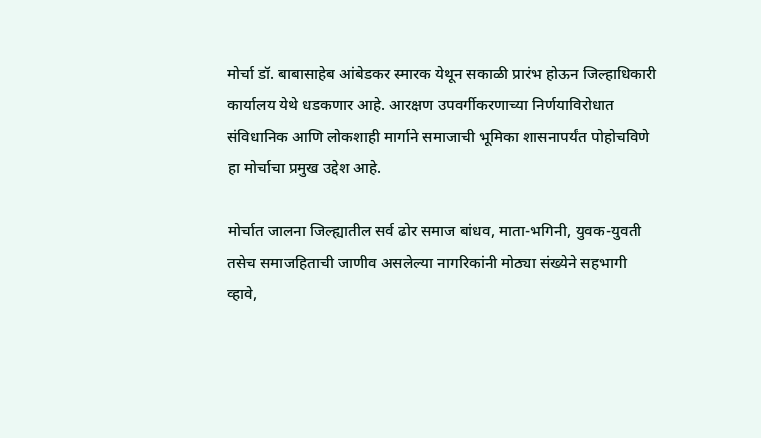मोर्चा डॉ. बाबासाहेब आंबेडकर स्मारक येथून सकाळी प्रारंभ होऊन जिल्हाधिकारी कार्यालय येथे धडकणार आहे. आरक्षण उपवर्गीकरणाच्या निर्णयाविरोधात संविधानिक आणि लोकशाही मार्गाने समाजाची भूमिका शासनापर्यंत पोहोचविणे हा मोर्चाचा प्रमुख उद्देश आहे.

मोर्चात जालना जिल्ह्यातील सर्व ढोर समाज बांधव, माता-भगिनी, युवक-युवती तसेच समाजहिताची जाणीव असलेल्या नागरिकांनी मोठ्या संख्येने सहभागी व्हावे,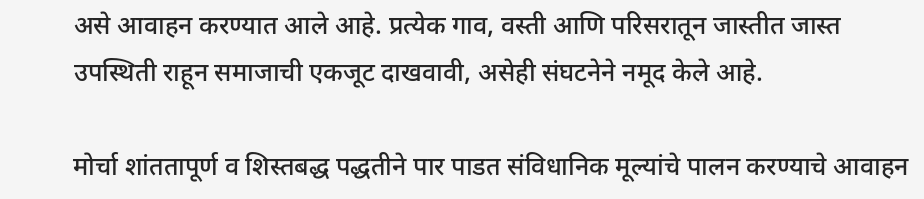असे आवाहन करण्यात आले आहे. प्रत्येक गाव, वस्ती आणि परिसरातून जास्तीत जास्त उपस्थिती राहून समाजाची एकजूट दाखवावी, असेही संघटनेने नमूद केले आहे.

मोर्चा शांततापूर्ण व शिस्तबद्ध पद्धतीने पार पाडत संविधानिक मूल्यांचे पालन करण्याचे आवाहन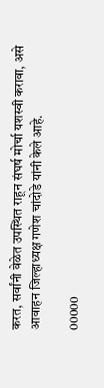करत, सर्वांनी वेळेत उपस्थित राहून संघर्ष मोर्चा यशस्वी करावा, असे आवाहन जिल्हाध्यक्ष गणेश चांदोडे यांनी केले आहे.

00000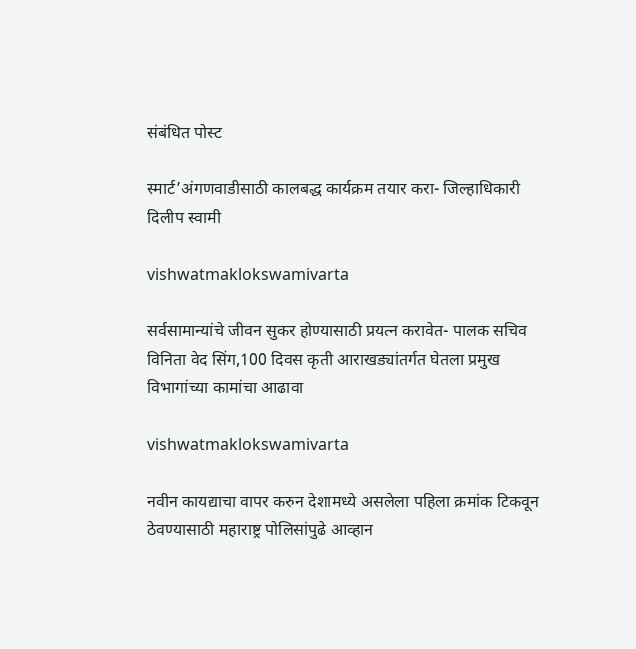संबंधित पोस्ट

स्मार्ट’अंगणवाडीसाठी कालबद्ध कार्यक्रम तयार करा- जिल्हाधिकारी दिलीप स्वामी

vishwatmaklokswamivarta

सर्वसामान्यांचे जीवन सुकर होण्यासाठी प्रयत्न करावेत- पालक सचिव विनिता वेद सिंग,100 दिवस कृती आराखड्यांतर्गत घेतला प्रमुख विभागांच्या कामांचा आढावा

vishwatmaklokswamivarta

नवीन कायद्याचा वापर करुन देशामध्ये असलेला पहिला क्रमांक टिकवून ठेवण्यासाठी महाराष्ट्र पोलिसांपुढे आव्हान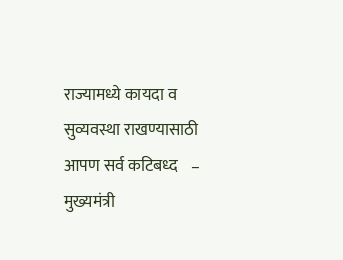राज्यामध्ये कायदा व सुव्यवस्था राखण्यासाठी आपण सर्व कटिबध्द    – मुख्यमंत्री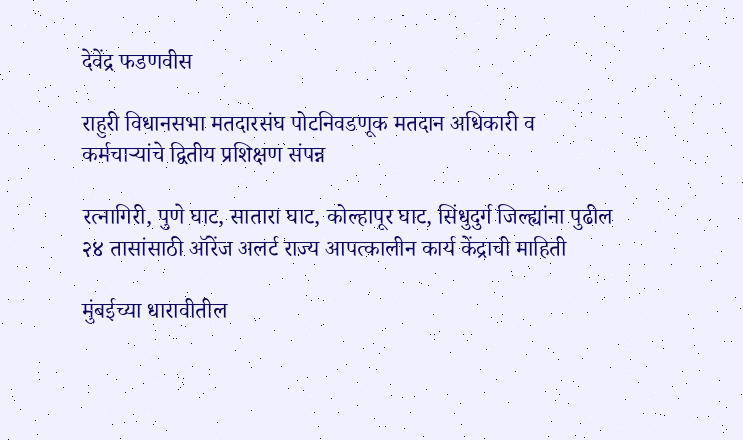देवेंद्र फडणवीस

राहुरी विधानसभा मतदारसंघ पोटनिवडणूक मतदान अधिकारी व कर्मचाऱ्यांचे द्वितीय प्रशिक्षण संपन्न

रत्नागिरी, पुणे घाट, सातारा घाट, कोल्हापूर घाट, सिंधुदुर्ग जिल्ह्यांना पुढील २४ तासांसाठी ऑरेंज अलर्ट राज्य आपत्कालीन कार्य केंद्राची माहिती

मुंबईच्या धारावीतील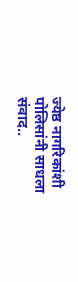ज्येष्ठ नागरिकांशी पोलिसांनी साधला संवाद..